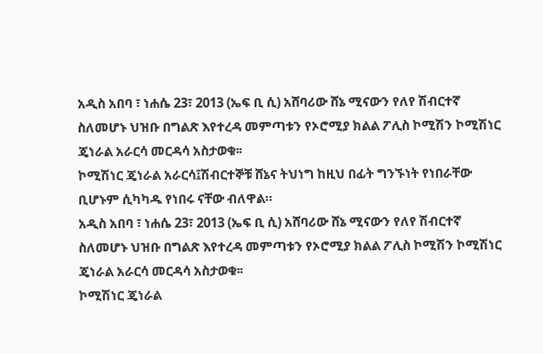አዲስ አበባ ፣ ነሐሴ 23፣ 2013 (ኤፍ ቢ ሲ) አሸባሪው ሸኔ ሚናውን የለየ ሽብርተኛ ስለመሆኑ ህዝቡ በግልጽ እየተረዳ መምጣቱን የኦሮሚያ ክልል ፖሊስ ኮሚሽን ኮሚሽነር ጄነራል አራርሳ መርዳሳ አስታወቁ፡፡
ኮሚሽነር ጄነራል አራርሳ፤ሽብርተኞቹ ሸኔና ትህነግ ከዚህ በፊት ግንኙነት የነበራቸው ቢሆኑም ሲካካዱ የነበሩ ናቸው ብለዋል።
አዲስ አበባ ፣ ነሐሴ 23፣ 2013 (ኤፍ ቢ ሲ) አሸባሪው ሸኔ ሚናውን የለየ ሽብርተኛ ስለመሆኑ ህዝቡ በግልጽ እየተረዳ መምጣቱን የኦሮሚያ ክልል ፖሊስ ኮሚሽን ኮሚሽነር ጄነራል አራርሳ መርዳሳ አስታወቁ፡፡
ኮሚሽነር ጄነራል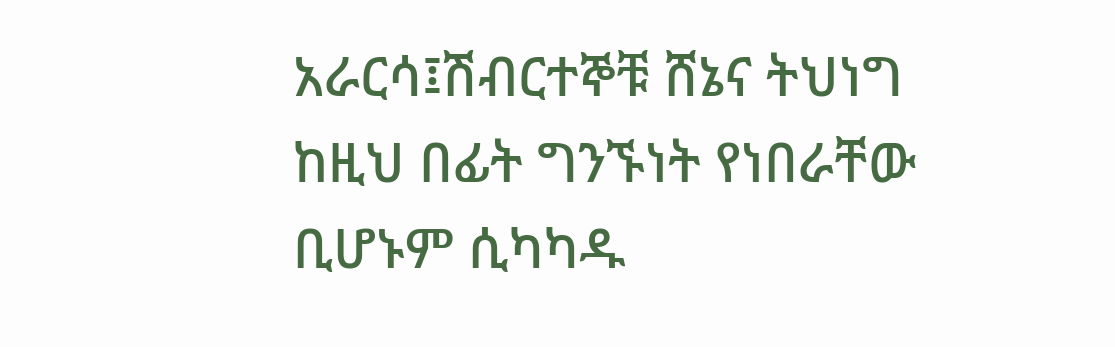አራርሳ፤ሽብርተኞቹ ሸኔና ትህነግ ከዚህ በፊት ግንኙነት የነበራቸው ቢሆኑም ሲካካዱ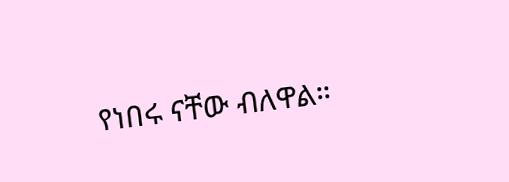የነበሩ ናቸው ብለዋል።